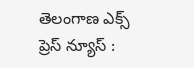తెలంగాణ ఎక్స్ ప్రెస్ న్యూస్ :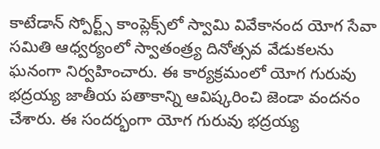కాటేడాన్ స్పోర్ట్స్ కాంప్లెక్స్‌లో స్వామి వివేకానంద యోగ సేవా సమితి ఆధ్వర్యంలో స్వాతంత్ర్య దినోత్సవ వేడుకలను ఘనంగా నిర్వహించారు. ఈ కార్యక్రమంలో యోగ గురువు భద్రయ్య జాతీయ పతాకాన్ని ఆవిష్కరించి జెండా వందనం చేశారు. ఈ సందర్భంగా యోగ గురువు భద్రయ్య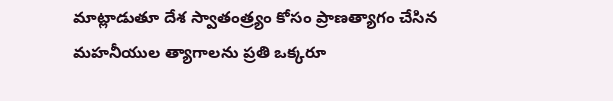మాట్లాడుతూ దేశ స్వాతంత్ర్యం కోసం ప్రాణత్యాగం చేసిన మహనీయుల త్యాగాలను ప్రతి ఒక్కరూ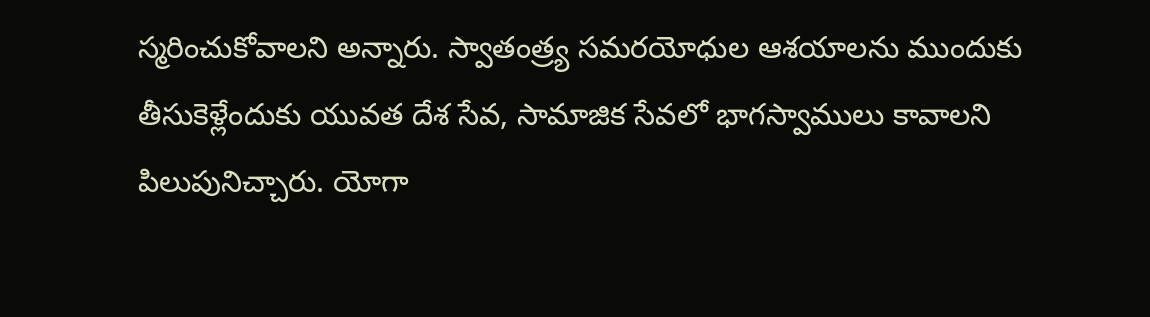స్మరించుకోవాలని అన్నారు. స్వాతంత్ర్య సమరయోధుల ఆశయాలను ముందుకు తీసుకెళ్లేందుకు యువత దేశ సేవ, సామాజిక సేవలో భాగస్వాములు కావాలని పిలుపునిచ్చారు. యోగా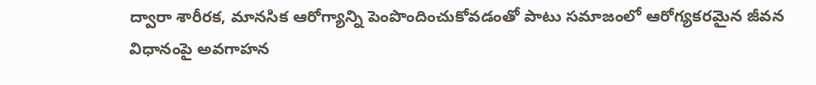ద్వారా శారీరక, మానసిక ఆరోగ్యాన్ని పెంపొందించుకోవడంతో పాటు సమాజంలో ఆరోగ్యకరమైన జీవన విధానంపై అవగాహన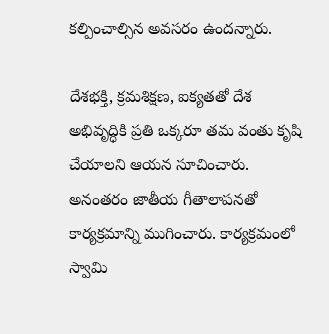కల్పించాల్సిన అవసరం ఉందన్నారు.

దేశభక్తి, క్రమశిక్షణ, ఐక్యతతో దేశ అభివృద్ధికి ప్రతి ఒక్కరూ తమ వంతు కృషి చేయాలని ఆయన సూచించారు. అనంతరం జాతీయ గీతాలాపనతో కార్యక్రమాన్ని ముగించారు. కార్యక్రమంలో స్వామి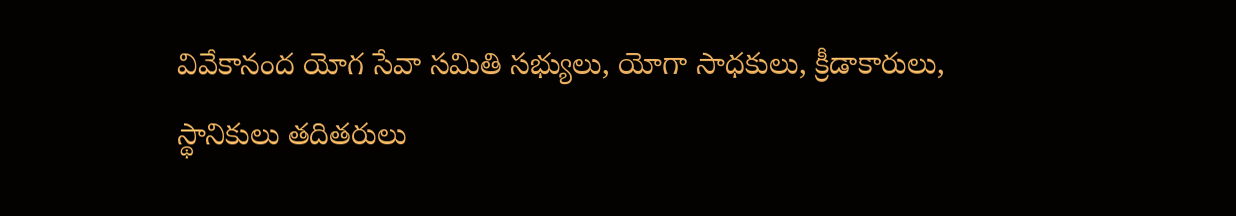వివేకానంద యోగ సేవా సమితి సభ్యులు, యోగా సాధకులు, క్రీడాకారులు, స్థానికులు తదితరులు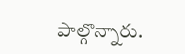పాల్గొన్నారు.